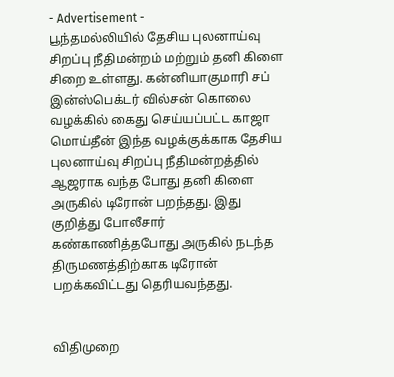- Advertisement -
பூந்தமல்லியில் தேசிய புலனாய்வு சிறப்பு நீதிமன்றம் மற்றும் தனி கிளை சிறை உள்ளது. கன்னியாகுமாரி சப் இன்ஸ்பெக்டர் வில்சன் கொலை வழக்கில் கைது செய்யப்பட்ட காஜா மொய்தீன் இந்த வழக்குக்காக தேசிய புலனாய்வு சிறப்பு நீதிமன்றத்தில் ஆஜராக வந்த போது தனி கிளை அருகில் டிரோன் பறந்தது. இது குறித்து போலீசார் கண்காணித்தபோது அருகில் நடந்த திருமணத்திற்காக டிரோன் பறக்கவிட்டது தெரியவந்தது.


விதிமுறை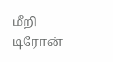மீறி டிரோன்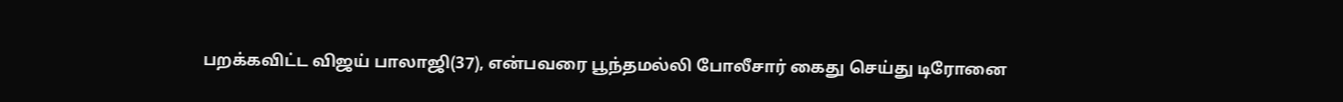பறக்கவிட்ட விஜய் பாலாஜி(37), என்பவரை பூந்தமல்லி போலீசார் கைது செய்து டிரோனை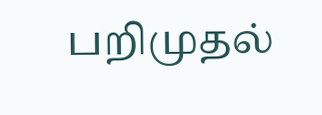பறிமுதல்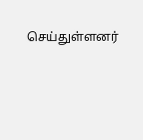செய்துள்ளனர்